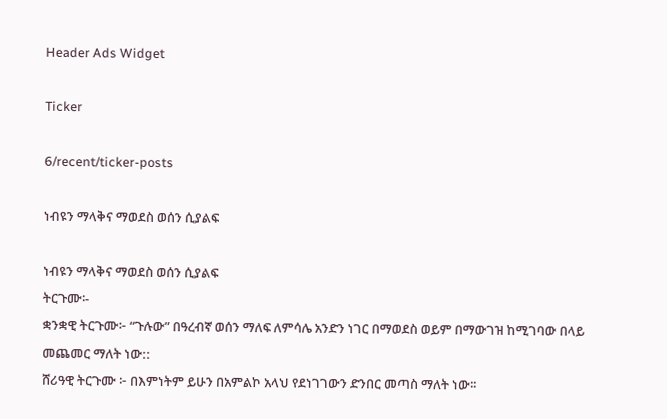Header Ads Widget

Ticker

6/recent/ticker-posts

ነብዩን ማላቅና ማወደስ ወሰን ሲያልፍ

ነብዩን ማላቅና ማወደስ ወሰን ሲያልፍ
ትርጉሙ፡-
ቋንቋዊ ትርጉሙ፦ “ጉሉው” በዓረብኛ ወሰን ማለፍ ለምሳሌ አንድን ነገር በማወደስ ወይም በማውገዝ ከሚገባው በላይ መጨመር ማለት ነው::
ሸሪዓዊ ትርጉሙ ፦ በእምነትም ይሁን በአምልኮ አላህ የደነገገውን ድንበር መጣስ ማለት ነው፡፡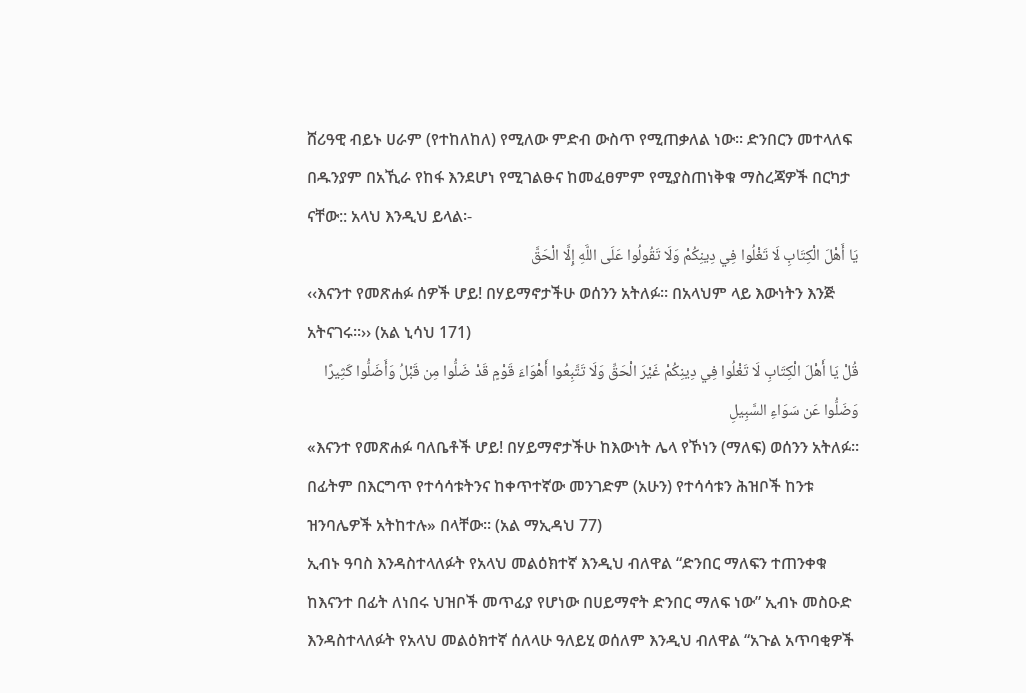ሸሪዓዊ ብይኑ ሀራም (የተከለከለ) የሚለው ምድብ ውስጥ የሚጠቃለል ነው፡፡ ድንበርን መተላለፍ በዱንያም በአኺራ የከፋ እንደሆነ የሚገልፁና ከመፈፀምም የሚያስጠነቅቁ ማስረጃዎች በርካታ ናቸው:: አላህ እንዲህ ይላል፡-
يَا أَهْلَ الْكِتَابِ لَا تَغْلُوا فِي دِينِكُمْ وَلَا تَقُولُوا عَلَى اللَّهِ إِلَّا الْحَقَّ
‹‹እናንተ የመጽሐፉ ሰዎች ሆይ! በሃይማኖታችሁ ወሰንን አትለፉ፡፡ በአላህም ላይ እውነትን እንጅ አትናገሩ፡፡›› (አል ኒሳህ 171)
قُلْ يَا أَهْلَ الْكِتَابِ لَا تَغْلُوا فِي دِينِكُمْ غَيْرَ الْحَقِّ وَلَا تَتَّبِعُوا أَهْوَاءَ قَوْمٍ قَدْ ضَلُّوا مِن قَبْلُ وَأَضَلُّوا كَثِيرًا وَضَلُّوا عَن سَوَاءِ السَّبِيلِ
«እናንተ የመጽሐፉ ባለቤቶች ሆይ! በሃይማኖታችሁ ከእውነት ሌላ የኾነን (ማለፍ) ወሰንን አትለፉ፡፡ በፊትም በእርግጥ የተሳሳቱትንና ከቀጥተኛው መንገድም (አሁን) የተሳሳቱን ሕዝቦች ከንቱ ዝንባሌዎች አትከተሉ» በላቸው፡፡ (አል ማኢዳህ 77)
ኢብኑ ዓባስ እንዳስተላለፉት የአላህ መልዕክተኛ እንዲህ ብለዋል “ድንበር ማለፍን ተጠንቀቁ ከእናንተ በፊት ለነበሩ ህዝቦች መጥፊያ የሆነው በሀይማኖት ድንበር ማለፍ ነው” ኢብኑ መስዑድ እንዳስተላለፉት የአላህ መልዕክተኛ ሰለላሁ ዓለይሂ ወሰለም እንዲህ ብለዋል “አጉል አጥባቂዎች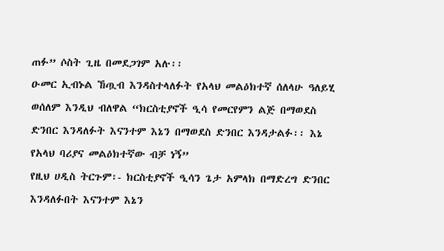ጠፉ” ሶስት ጊዜ በመደጋገም አሉ፡፡
ዑመር ኢብኑል ኸጧብ እንዳስተላለፉት የአላህ መልዕክተኛ ሰለላሁ ዓለይሂ ወሰለም እንዲህ ብለዋል “ክርስቲያኖች ዒሳ የመርየምን ልጅ በማወደስ ድንበር እንዳለፉት እናንተም እኔን በማወደስ ድንበር እንዳታልፉ፡፡ እኔ የአላህ ባሪያና መልዕክተኛው ብቻ ነኝ”
የዚህ ሀዲስ ትርጉም፡- ክርስቲያኖች ዒሳን ጌታ አምላክ በማድረግ ድንበር እንዳለፉበት እናንተም እኔን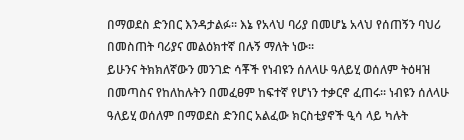በማወደስ ድንበር እንዳታልፉ፡፡ እኔ የአላህ ባሪያ በመሆኔ አላህ የሰጠኝን ባህሪ በመስጠት ባሪያና መልዕክተኛ በሉኝ ማለት ነው፡፡
ይሁንና ትክክለኛውን መንገድ ሳቾች የነብዩን ሰለላሁ ዓለይሂ ወሰለም ትዕዛዝ በመጣስና የከለከሉትን በመፈፀም ከፍተኛ የሆነን ተቃርኖ ፈጠሩ፡፡ ነብዩን ሰለላሁ ዓለይሂ ወሰለም በማወደስ ድንበር አልፈው ክርስቲያኖች ዒሳ ላይ ካሉት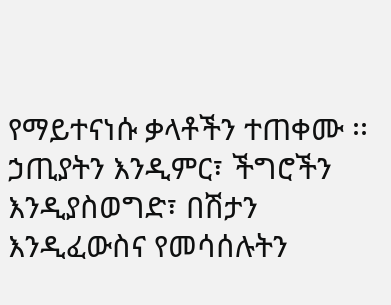የማይተናነሱ ቃላቶችን ተጠቀሙ ፡፡ኃጢያትን እንዲምር፣ ችግሮችን እንዲያስወግድ፣ በሽታን እንዲፈውስና የመሳሰሉትን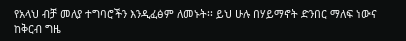የአላህ ብቻ መለያ ተግባሮችን እንዲፈፅም ለመኑት፡፡ ይህ ሁሉ በሃይማኖት ድንበር ማለፍ ነውና ከቅርብ ግዜ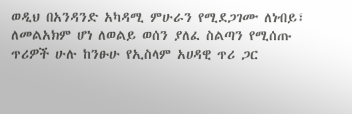ወዲህ በአንዳንድ አካዳሚ ምሁራን የሚደጋገሙ ለነብይ፣ ለመልአክም ሆነ ለወልይ ወሰን ያለፈ ስልጣን የሚሰጡ ጥሪዎች ሁሉ ከንፁሁ የኢስላም አሀዳዊ ጥሪ ጋር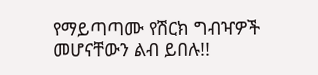የማይጣጣሙ የሽርክ ግብዣዎች መሆናቸውን ልብ ይበሉ!!